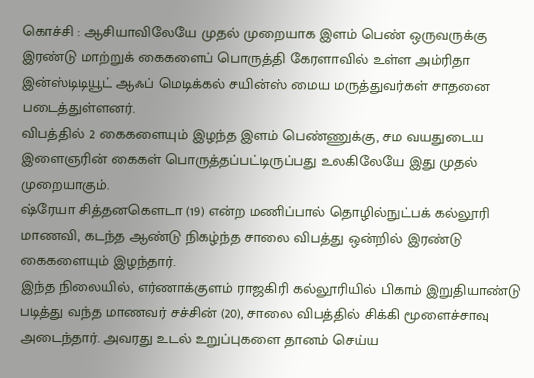கொச்சி : ஆசியாவிலேயே முதல் முறையாக இளம் பெண் ஒருவருக்கு இரண்டு மாற்றுக் கைகளைப் பொருத்தி கேரளாவில் உள்ள அம்ரிதா இன்ஸ்டிடியூட் ஆஃப் மெடிக்கல் சயின்ஸ் மைய மருத்துவர்கள் சாதனை படைத்துள்ளனர்.
விபத்தில் 2 கைகளையும் இழந்த இளம் பெண்ணுக்கு, சம வயதுடைய இளைஞரின் கைகள் பொருத்தப்பட்டிருப்பது உலகிலேயே இது முதல் முறையாகும்.
ஷ்ரேயா சித்தனகௌடா (19) என்ற மணிப்பால் தொழில்நுட்பக் கல்லூரி மாணவி, கடந்த ஆண்டு நிகழ்ந்த சாலை விபத்து ஒன்றில் இரண்டு கைகளையும் இழந்தார்.
இந்த நிலையில், எர்ணாக்குளம் ராஜகிரி கல்லூரியில் பிகாம் இறுதியாண்டு படித்து வந்த மாணவர் சச்சின் (20), சாலை விபத்தில் சிக்கி மூளைச்சாவு அடைந்தார். அவரது உடல் உறுப்புகளை தானம் செய்ய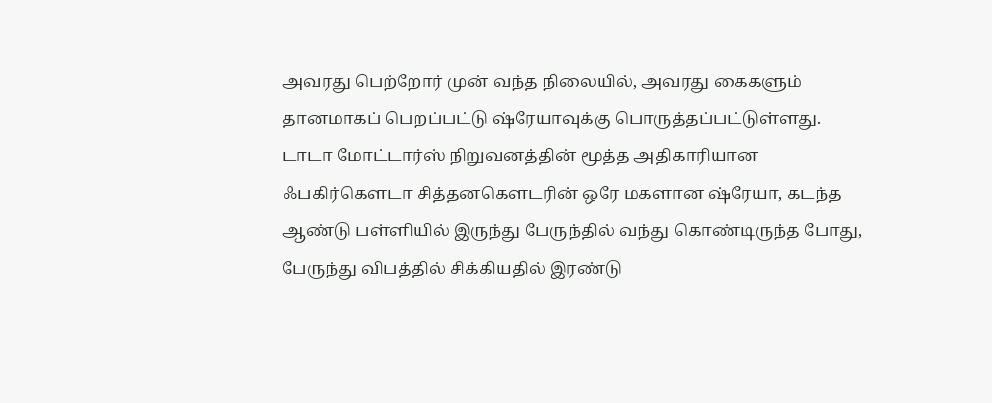அவரது பெற்றோர் முன் வந்த நிலையில், அவரது கைகளும் தானமாகப் பெறப்பட்டு ஷ்ரேயாவுக்கு பொருத்தப்பட்டுள்ளது.
டாடா மோட்டார்ஸ் நிறுவனத்தின் மூத்த அதிகாரியான ஃபகிர்கௌடா சித்தனகௌடரின் ஒரே மகளான ஷ்ரேயா, கடந்த ஆண்டு பள்ளியில் இருந்து பேருந்தில் வந்து கொண்டிருந்த போது, பேருந்து விபத்தில் சிக்கியதில் இரண்டு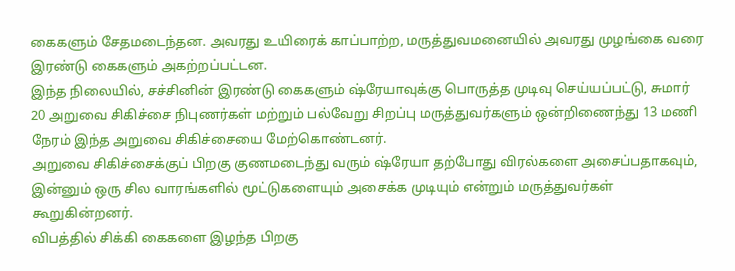கைகளும் சேதமடைந்தன. அவரது உயிரைக் காப்பாற்ற, மருத்துவமனையில் அவரது முழங்கை வரை இரண்டு கைகளும் அகற்றப்பட்டன.
இந்த நிலையில், சச்சினின் இரண்டு கைகளும் ஷ்ரேயாவுக்கு பொருத்த முடிவு செய்யப்பட்டு, சுமார் 20 அறுவை சிகிச்சை நிபுணர்கள் மற்றும் பல்வேறு சிறப்பு மருத்துவர்களும் ஒன்றிணைந்து 13 மணி நேரம் இந்த அறுவை சிகிச்சையை மேற்கொண்டனர்.
அறுவை சிகிச்சைக்குப் பிறகு குணமடைந்து வரும் ஷ்ரேயா தற்போது விரல்களை அசைப்பதாகவும், இன்னும் ஒரு சில வாரங்களில் மூட்டுகளையும் அசைக்க முடியும் என்றும் மருத்துவர்கள் கூறுகின்றனர்.
விபத்தில் சிக்கி கைகளை இழந்த பிறகு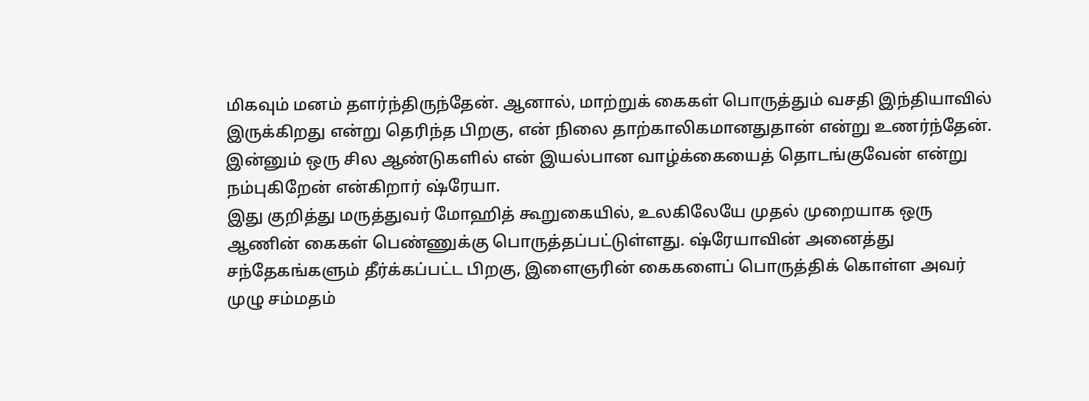மிகவும் மனம் தளர்ந்திருந்தேன். ஆனால், மாற்றுக் கைகள் பொருத்தும் வசதி இந்தியாவில் இருக்கிறது என்று தெரிந்த பிறகு, என் நிலை தாற்காலிகமானதுதான் என்று உணர்ந்தேன். இன்னும் ஒரு சில ஆண்டுகளில் என் இயல்பான வாழ்க்கையைத் தொடங்குவேன் என்று நம்புகிறேன் என்கிறார் ஷ்ரேயா.
இது குறித்து மருத்துவர் மோஹித் கூறுகையில், உலகிலேயே முதல் முறையாக ஒரு ஆணின் கைகள் பெண்ணுக்கு பொருத்தப்பட்டுள்ளது. ஷ்ரேயாவின் அனைத்து சந்தேகங்களும் தீர்க்கப்பட்ட பிறகு, இளைஞரின் கைகளைப் பொருத்திக் கொள்ள அவர் முழு சம்மதம்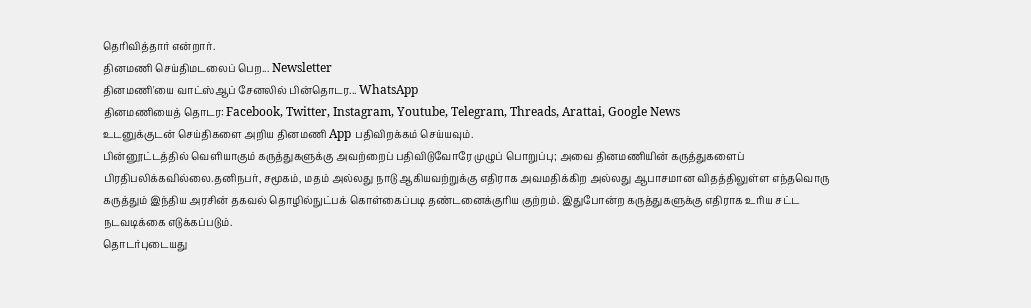தெரிவித்தார் என்றார்.
தினமணி செய்திமடலைப் பெற... Newsletter
தினமணி'யை வாட்ஸ்ஆப் சேனலில் பின்தொடர... WhatsApp
தினமணியைத் தொடர: Facebook, Twitter, Instagram, Youtube, Telegram, Threads, Arattai, Google News
உடனுக்குடன் செய்திகளை அறிய தினமணி App பதிவிறக்கம் செய்யவும்.
பின்னூட்டத்தில் வெளியாகும் கருத்துகளுக்கு அவற்றைப் பதிவிடுவோரே முழுப் பொறுப்பு; அவை தினமணியின் கருத்துகளைப் பிரதிபலிக்கவில்லை.தனிநபர், சமூகம், மதம் அல்லது நாடு ஆகியவற்றுக்கு எதிராக அவமதிக்கிற அல்லது ஆபாசமான விதத்திலுள்ள எந்தவொரு கருத்தும் இந்திய அரசின் தகவல் தொழில்நுட்பக் கொள்கைப்படி தண்டனைக்குரிய குற்றம். இதுபோன்ற கருத்துகளுக்கு எதிராக உரிய சட்ட நடவடிக்கை எடுக்கப்படும்.
தொடர்புடையது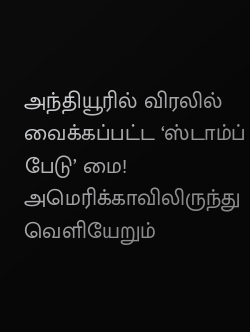அந்தியூரில் விரலில் வைக்கப்பட்ட ‘ஸ்டாம்ப் பேடு’ மை!
அமெரிக்காவிலிருந்து வெளியேறும்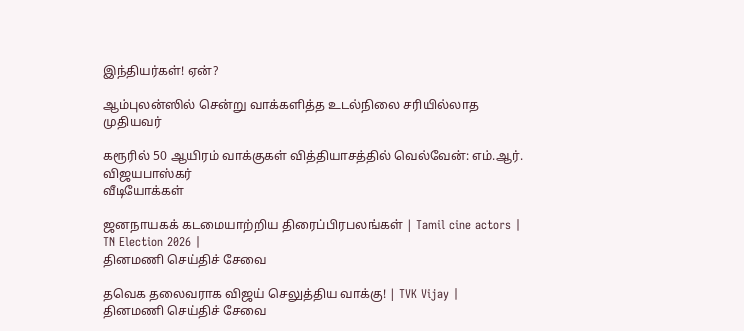இந்தியர்கள்! ஏன்?

ஆம்புலன்ஸில் சென்று வாக்களித்த உடல்நிலை சரியில்லாத முதியவர்

கரூரில் 50 ஆயிரம் வாக்குகள் வித்தியாசத்தில் வெல்வேன்: எம்.ஆர். விஜயபாஸ்கர்
வீடியோக்கள்

ஜனநாயகக் கடமையாற்றிய திரைப்பிரபலங்கள் | Tamil cine actors | TN Election 2026 |
தினமணி செய்திச் சேவை

தவெக தலைவராக விஜய் செலுத்திய வாக்கு! | TVK Vijay |
தினமணி செய்திச் சேவை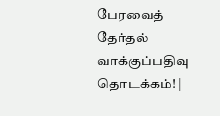பேரவைத் தேர்தல் வாக்குப்பதிவு தொடக்கம்! |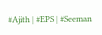#Ajith | #EPS | #Seeman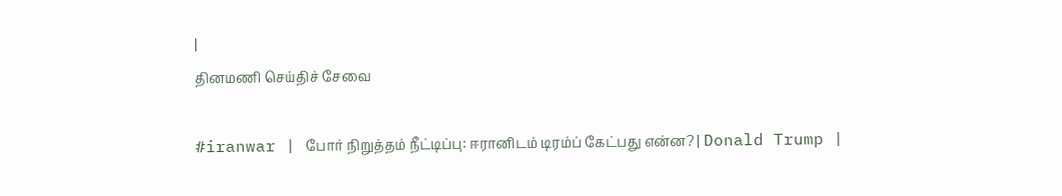|
தினமணி செய்திச் சேவை

#iranwar | போர் நிறுத்தம் நீட்டிப்பு: ஈரானிடம் டிரம்ப் கேட்பது என்ன? | Donald Trump |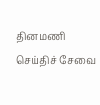தினமணி செய்திச் சேவை